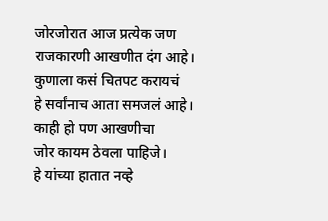जोरजोरात आज प्रत्येक जण
राजकारणी आखणीत दंग आहे।
कुणाला कसं चितपट करायचं
हे सर्वांनाच आता समजलं आहे।
काही हो पण आखणीचा
जोर कायम ठेवला पाहिजे।
हे यांच्या हातात नव्हे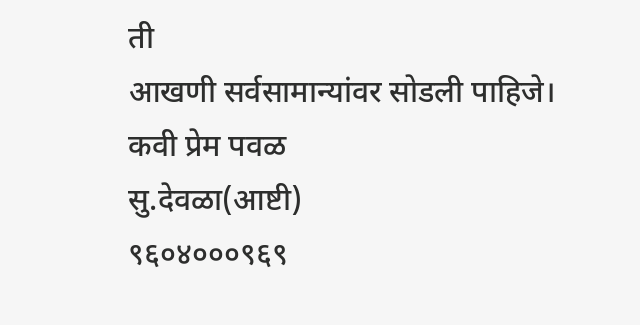ती
आखणी सर्वसामान्यांवर सोडली पाहिजे।
कवी प्रेम पवळ
सु.देवळा(आष्टी)
९६०४०००९६९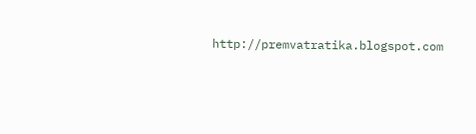http://premvatratika.blogspot.com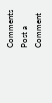Comments
Post a Comment